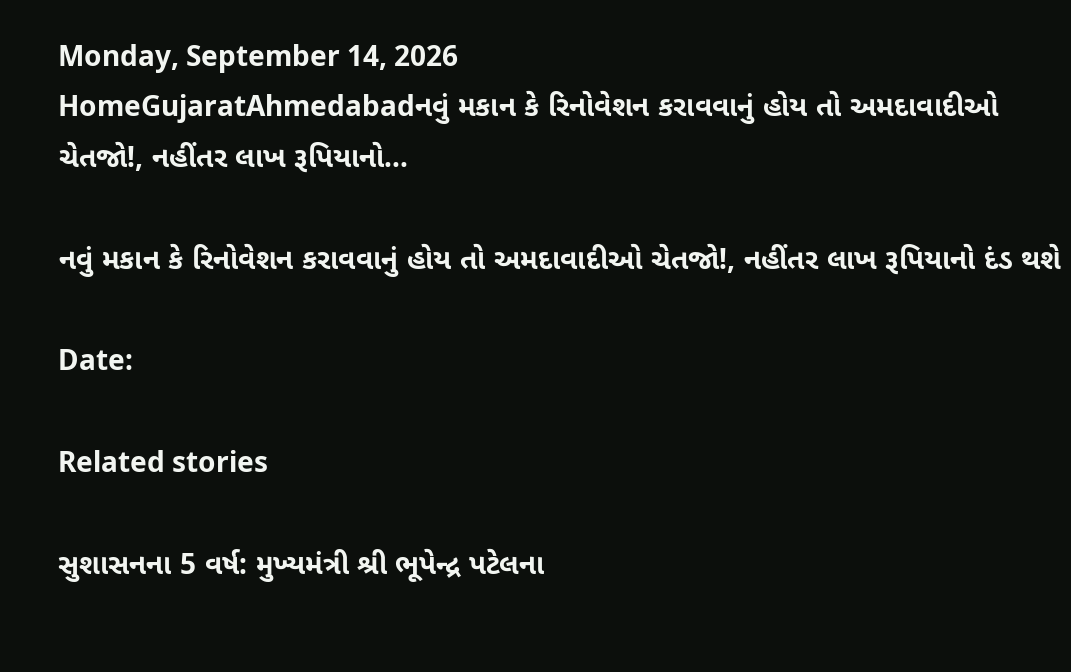Monday, September 14, 2026
HomeGujaratAhmedabadનવું મકાન કે રિનોવેશન કરાવવાનું હોય તો અમદાવાદીઓ ચેતજો!, નહીંતર લાખ રૂપિયાનો...

નવું મકાન કે રિનોવેશન કરાવવાનું હોય તો અમદાવાદીઓ ચેતજો!, નહીંતર લાખ રૂપિયાનો દંડ થશે

Date:

Related stories

સુશાસનના 5 વર્ષ: મુખ્યમંત્રી શ્રી ભૂપેન્દ્ર પટેલના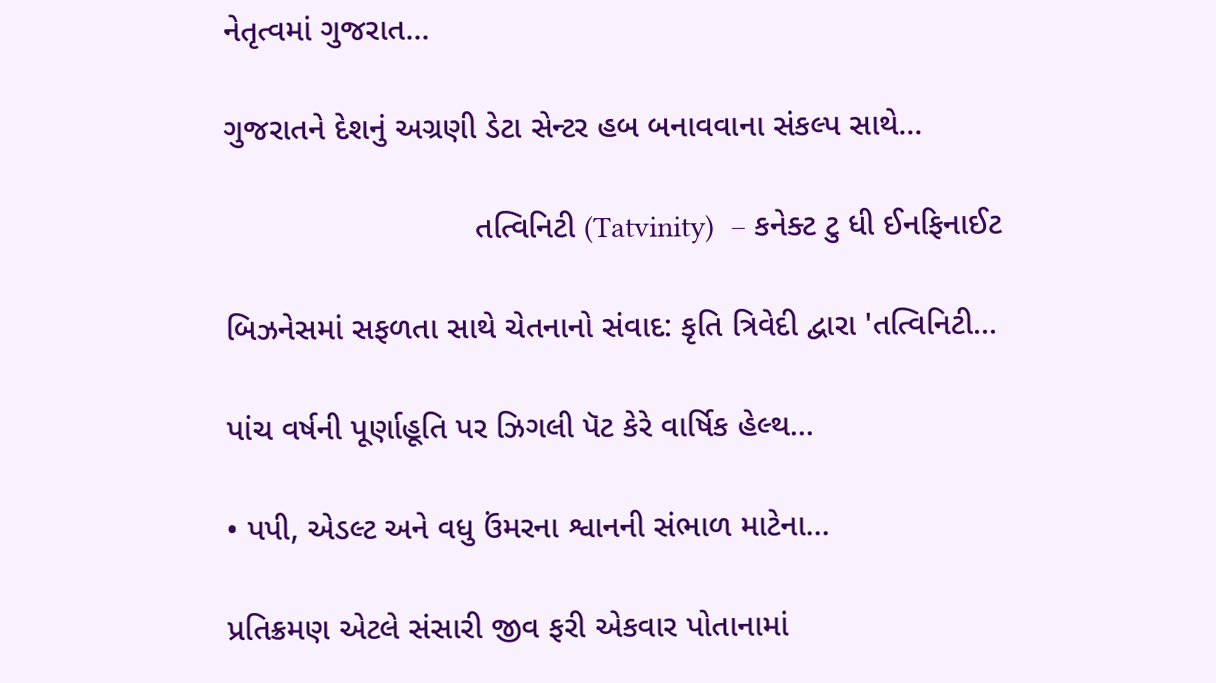નેતૃત્વમાં ગુજરાત...

ગુજરાતને દેશનું અગ્રણી ડેટા સેન્ટર હબ બનાવવાના સંકલ્પ સાથે...

                            તત્વિનિટી (Tatvinity)  – કનેક્ટ ટુ ધી ઈનફિનાઈટ

બિઝનેસમાં સફળતા સાથે ચેતનાનો સંવાદ: કૃતિ ત્રિવેદી દ્વારા 'તત્વિનિટી...

પાંચ વર્ષની પૂર્ણાહૂતિ પર ઝિગલી પૅટ કેરે વાર્ષિક હેલ્થ...

• પપી, એડલ્ટ અને વધુ ઉંમરના શ્વાનની સંભાળ માટેના...

પ્રતિક્રમણ એટલે સંસારી જીવ ફરી એકવાર પોતાનામાં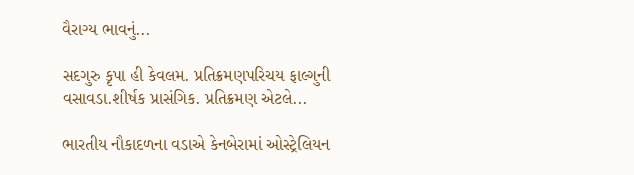વૈરાગ્ય ભાવનું...

સદગુરુ કૃપા હી કેવલમ. પ્રતિક્રમણપરિચય ફાલ્ગુની વસાવડા.શીર્ષક પ્રાસંગિક. પ્રતિક્રમણ એટલે...

ભારતીય નૌકાદળના વડાએ કેનબેરામાં ઓસ્ટ્રેલિયન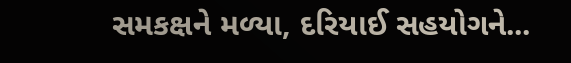સમકક્ષને મળ્યા, દરિયાઈ સહયોગને...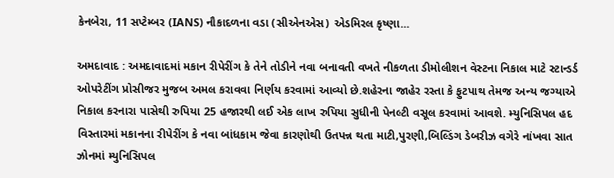કેનબેરા, 11 સપ્ટેમ્બર (IANS) નૌકાદળના વડા (સીએનએસ) એડમિરલ કૃષ્ણા...

અમદાવાદ : અમદાવાદમાં મકાન રીપેરીંગ કે તેને તોડીને નવા બનાવતી વખતે નીકળતા ડીમોલીશન વેસ્ટના નિકાલ માટે સ્ટાન્ડર્ડ ઓપરેટીંગ પ્રોસીજર મુજબ અમલ કરાવવા નિર્ણય કરવામાં આવ્યો છે.શહેરના જાહેર રસ્તા કે ફુટપાથ તેમજ અન્ય જગ્યાએ નિકાલ કરનારા પાસેથી રુપિયા 25 હજારથી લઈ એક લાખ રુપિયા સુધીની પેનલ્ટી વસૂલ કરવામાં આવશે. મ્યુનિસિપલ હદ વિસ્તારમાં મકાનના રીપેરીંગ કે નવા બાંધકામ જેવા કારણોથી ઉતપન્ન થતા માટી,પુરણી,બિલ્ડિંગ ડેબરીઝ વગેરે નાંખવા સાત ઝોનમાં મ્યુનિસિપલ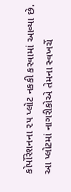કોર્પોરેશનના ૨૫ પ્લોટ નકકી કરવામાં આવ્યા છે. આ પ્લોટમાં નાગરીકોએ તેમના સ્વખર્ચે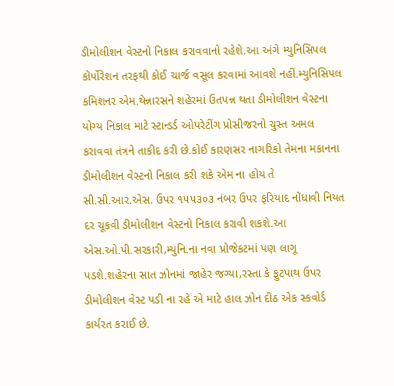ડીમોલીશન વેસ્ટનો નિકાલ કરાવવાનો રહેશે.આ અંગે મ્યુનિસિપલ કોર્પોરેશન તરફથી કોઈ ચાર્જ વસૂલ કરવામાં આવશે નહીં.મ્યુનિસિપલ કમિશનર એમ.થેન્નારસને શહેરમાં ઉતપન્ન થતા ડીમોલીશન વેસ્ટના યોગ્ય નિકાલ માટે સ્ટાન્ડર્ડ ઓપરેટીંગ પ્રોસીજરનો ચુસ્ત અમલ કરાવવા તંત્રને તાકીદ કરી છે.કોઈ કારણસર નાગરિકો તેમના મકાનના ડીમોલીશન વેસ્ટનો નિકાલ કરી શકે એમ ના હોય તે સી.સી.આર.એસ. ઉપર ૧૫૫૩૦૩ નંબર ઉપર ફરિયાદ નોંધાવી નિયત દર ચૂકવી ડીમોલીશન વેસ્ટનો નિકાલ કરાવી શકશે.આ એસ.ઓ.પી.સરકારી,મ્યુનિ.ના નવા પ્રોજેકટમાં પણ લાગૂ પડશે.શહેરના સાત ઝોનમાં જાહેર જગ્યા,રસ્તા કે ફુટપાથ ઉપર ડીમોલીશન વેસ્ટ પડી ના રહે એ માટે હાલ ઝોન દીઠ એક સ્કવોર્ડ કાર્યરત કરાઈ છે.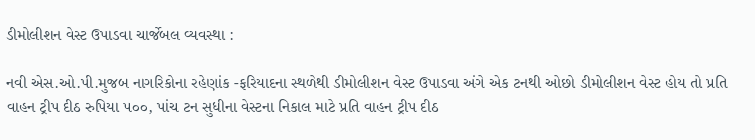ડીમોલીશન વેસ્ટ ઉપાડવા ચાર્જેબલ વ્યવસ્થા :

નવી એસ.ઓ.પી.મુજબ નાગરિકોના રહેણાંક -ફરિયાદના સ્થળેથી ડીમોલીશન વેસ્ટ ઉપાડવા અંગે એક ટનથી ઓછો ડીમોલીશન વેસ્ટ હોય તો પ્રતિ વાહન ટ્રીપ દીઠ રુપિયા ૫૦૦, પાંચ ટન સુધીના વેસ્ટના નિકાલ માટે પ્રતિ વાહન ટ્રીપ દીઠ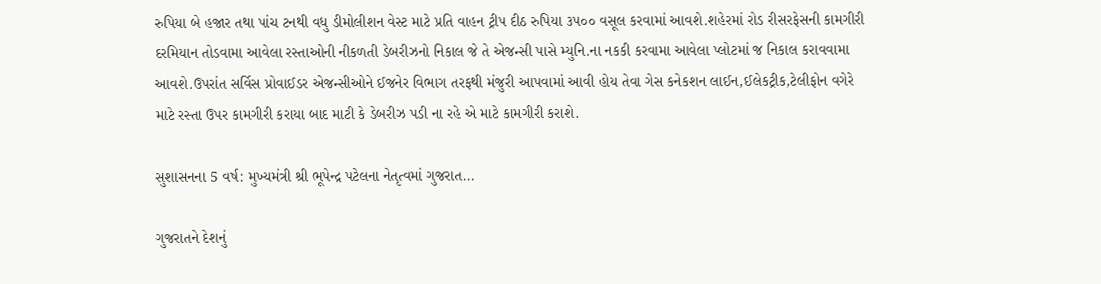રુપિયા બે હજાર તથા પાંચ ટનથી વધુ ડીમોલીશન વેસ્ટ માટે પ્રતિ વાહન ટ્રીપ દીઠ રુપિયા ૩૫૦૦ વસૂલ કરવામાં આવશે.શહેરમાં રોડ રીસરફેસની કામગીરી દરમિયાન તોડવામા આવેલા રસ્તાઓની નીકળતી ડેબરીઝનો નિકાલ જે તે એજન્સી પાસે મ્યુનિ.ના નકકી કરવામા આવેલા પ્લોટમાં જ નિકાલ કરાવવામા આવશે.ઉપરાંત સર્વિસ પ્રોવાઈડર એજન્સીઓને ઈજનેર વિભાગ તરફથી મંજુરી આપવામાં આવી હોય તેવા ગેસ કનેકશન લાઈન,ઈલેકટ્રીક,ટેલીફોન વગેરે માટે રસ્તા ઉપર કામગીરી કરાયા બાદ માટી કે ડેબરીઝ પડી ના રહે એ માટે કામગીરી કરાશે.

સુશાસનના 5 વર્ષ: મુખ્યમંત્રી શ્રી ભૂપેન્દ્ર પટેલના નેતૃત્વમાં ગુજરાત...

ગુજરાતને દેશનું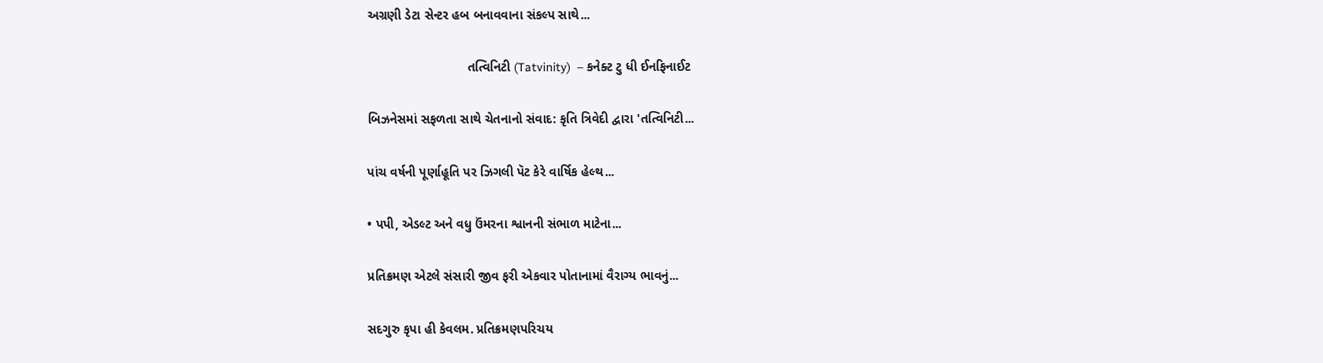અગ્રણી ડેટા સેન્ટર હબ બનાવવાના સંકલ્પ સાથે...

                            તત્વિનિટી (Tatvinity)  – કનેક્ટ ટુ ધી ઈનફિનાઈટ

બિઝનેસમાં સફળતા સાથે ચેતનાનો સંવાદ: કૃતિ ત્રિવેદી દ્વારા 'તત્વિનિટી...

પાંચ વર્ષની પૂર્ણાહૂતિ પર ઝિગલી પૅટ કેરે વાર્ષિક હેલ્થ...

• પપી, એડલ્ટ અને વધુ ઉંમરના શ્વાનની સંભાળ માટેના...

પ્રતિક્રમણ એટલે સંસારી જીવ ફરી એકવાર પોતાનામાં વૈરાગ્ય ભાવનું...

સદગુરુ કૃપા હી કેવલમ. પ્રતિક્રમણપરિચય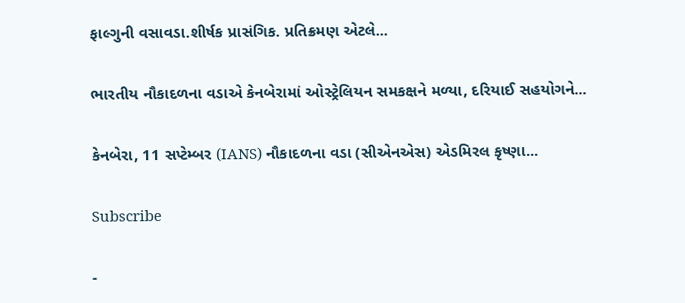ફાલ્ગુની વસાવડા.શીર્ષક પ્રાસંગિક. પ્રતિક્રમણ એટલે...

ભારતીય નૌકાદળના વડાએ કેનબેરામાં ઓસ્ટ્રેલિયન સમકક્ષને મળ્યા, દરિયાઈ સહયોગને...

કેનબેરા, 11 સપ્ટેમ્બર (IANS) નૌકાદળના વડા (સીએનએસ) એડમિરલ કૃષ્ણા...

Subscribe

-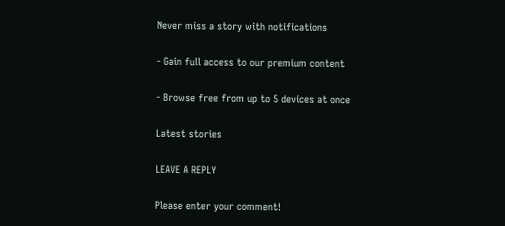Never miss a story with notifications

- Gain full access to our premium content

- Browse free from up to 5 devices at once

Latest stories

LEAVE A REPLY

Please enter your comment!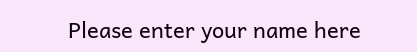Please enter your name here